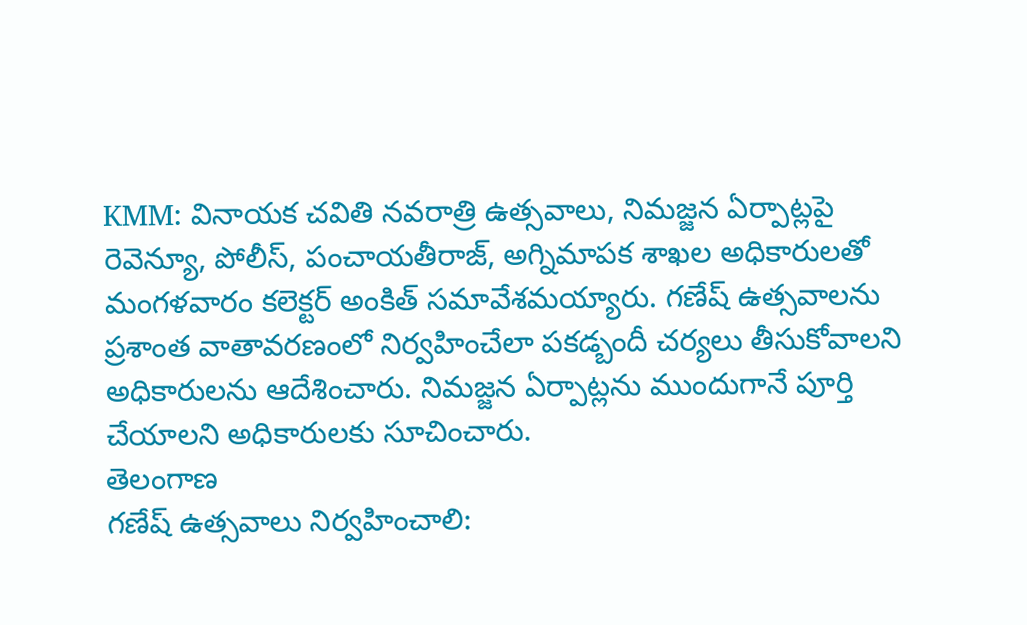KMM: వినాయక చవితి నవరాత్రి ఉత్సవాలు, నిమజ్జన ఏర్పాట్లపై రెవెన్యూ, పోలీస్, పంచాయతీరాజ్, అగ్నిమాపక శాఖల అధికారులతో మంగళవారం కలెక్టర్ అంకిత్ సమావేశమయ్యారు. గణేష్ ఉత్సవాలను ప్రశాంత వాతావరణంలో నిర్వహించేలా పకడ్బందీ చర్యలు తీసుకోవాలని అధికారులను ఆదేశించారు. నిమజ్జన ఏర్పాట్లను ముందుగానే పూర్తి చేయాలని అధికారులకు సూచించారు.
తెలంగాణ
గణేష్ ఉత్సవాలు నిర్వహించాలి: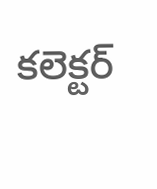కలెక్టర్